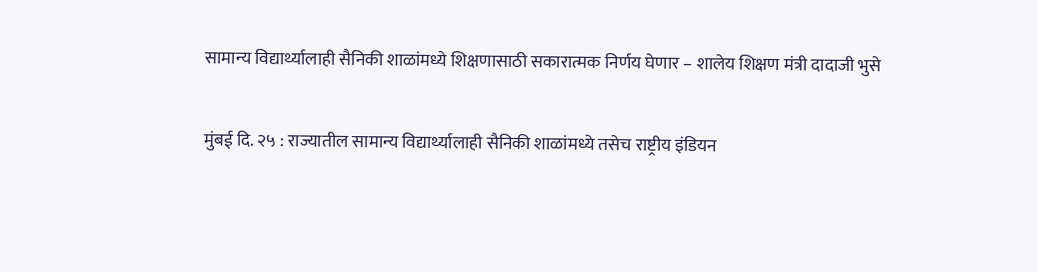सामान्य विद्यार्थ्यालाही सैनिकी शाळांमध्ये शिक्षणासाठी सकारात्मक निर्णय घेणार – शालेय शिक्षण मंत्री दादाजी भुसे

मुंबई दि. २५ : राज्यातील सामान्य विद्यार्थ्यालाही सैनिकी शाळांमध्ये तसेच राष्ट्रीय इंडियन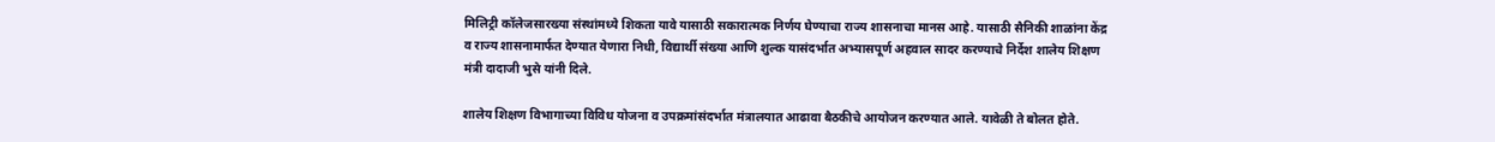मिलिट्री कॉलेजसारख्या संस्थांमध्ये शिकता यावे यासाठी सकारात्मक निर्णय घेण्याचा राज्य शासनाचा मानस आहे. यासाठी सैनिकी शाळांना केंद्र व राज्य शासनामार्फत देण्यात येणारा निधी, विद्यार्थी संख्या आणि शुल्क यासंदर्भात अभ्यासपूर्ण अहवाल सादर करण्याचे निर्देश शालेय शिक्षण मंत्री दादाजी भुसे यांनी दिले.

शालेय शिक्षण विभागाच्या विविध योजना व उपक्रमांसंदर्भात मंत्रालयात आढावा बैठकीचे आयोजन करण्यात आले. यावेळी ते बोलत होते.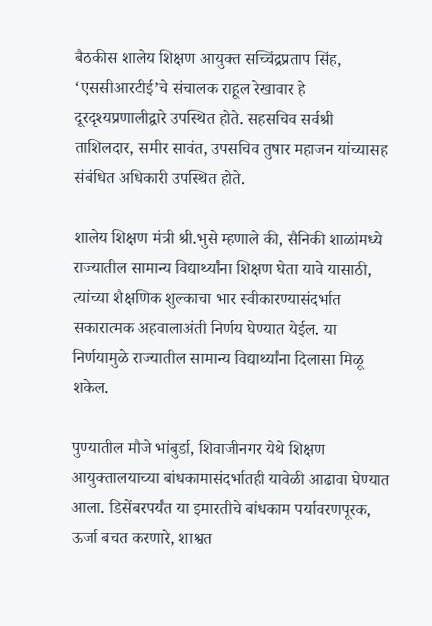बैठकीस शालेय शिक्षण आयुक्त सच्चिंद्रप्रताप सिंह, ‘एससीआरटीई’चे संचालक राहूल रेखावार हे दूरदृश्यप्रणालीद्वारे उपस्थित होते. सहसचिव सर्वश्री ताशिलदार, समीर सावंत, उपसचिव तुषार महाजन यांच्यासह संबंधित अधिकारी उपस्थित होते.

शालेय शिक्षण मंत्री श्री.भुसे म्हणाले की, सैनिकी शाळांमध्ये राज्यातील सामान्य विद्यार्थ्यांना शिक्षण घेता यावे यासाठी, त्यांच्या शैक्षणिक शुल्काचा भार स्वीकारण्यासंदर्भात सकारात्मक अहवालाअंती निर्णय घेण्यात येईल. या निर्णयामुळे राज्यातील सामान्य विद्यार्थ्यांना दिलासा मिळू शकेल.

पुण्यातील मौजे भांबुर्डा, शिवाजीनगर येथे शिक्षण आयुक्तालयाच्या बांधकामासंदर्भातही यावेळी आढावा घेण्यात आला. डिसेंबरपर्यंत या इमारतीचे बांधकाम पर्यावरणपूरक, ऊर्जा बचत करणारे, शाश्वत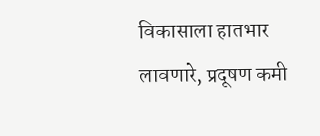विकासाला हातभार लावणारे, प्रदूषण कमी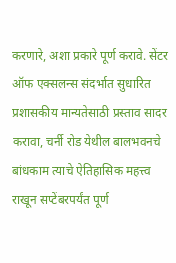करणारे, अशा प्रकारे पूर्ण करावे. सेंटर ऑफ एक्सलन्स संदर्भात सुधारित प्रशासकीय मान्यतेसाठी प्रस्ताव सादर करावा, चर्नी रोड येथील बालभवनचे बांधकाम त्याचे ऐतिहासिक महत्त्व राखून सप्टेंबरपर्यंत पूर्ण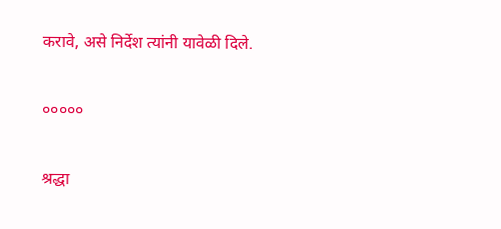करावे, असे निर्देश त्यांनी यावेळी दिले.

०००००

श्रद्धा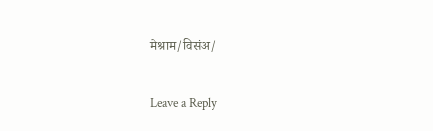मेश्राम/विसंअ/

Leave a Reply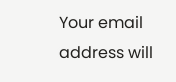Your email address will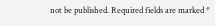not be published. Required fields are marked *